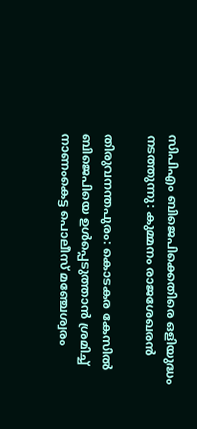സിപിഎം ബിജെപിക്കെതിരെ ഒളിയുദ്ധം നടത്തുന്നു: കുമ്മനം രാജശേഖരന്‍

തിരുവനന്തപുരം: കൊടകര കേസില്‍ ബിജെപിയെ ഉള്‍പ്പെടുത്താന്‍ ശ്രമിച്ച്‌ നാണംകെട്ട പൊലീസ് മഞ്ചേശ്വരം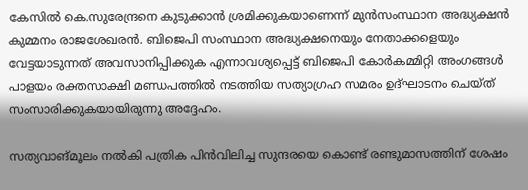കേസില്‍ കെ.സുരേന്ദ്രനെ കുടുക്കാന്‍ ശ്രമിക്കുകയാണെന്ന് മുന്‍സംസ്ഥാന അദ്ധ്യക്ഷന്‍ കുമ്മനം രാജശേഖരന്‍. ബിജെപി സംസ്ഥാന അദ്ധ്യക്ഷനെയും നേതാക്കളെയും വേട്ടയാടുന്നത് അവസാനിപ്പിക്കുക എന്നാവശ്യപ്പെട്ട് ബിജെപി കോര്‍കമ്മിറ്റി അംഗങ്ങള്‍ പാളയം രക്തസാക്ഷി മണ്ഡപത്തില്‍ നടത്തിയ സത്യാഗ്രഹ സമരം ഉദ്ഘാടനം ചെയ്ത് സംസാരിക്കുകയായിരുന്നു അദ്ദേഹം.

സത്യവാങ്മൂലം നല്‍കി പത്രിക പിന്‍വിലിച്ച സുന്ദരയെ കൊണ്ട് രണ്ടുമാസത്തിന് ശേഷം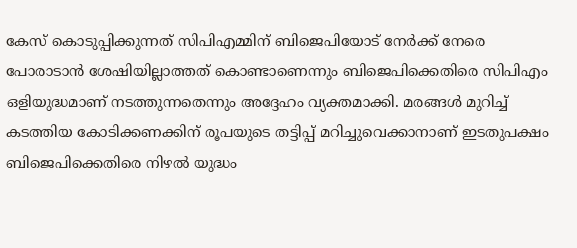കേസ് കൊടുപ്പിക്കുന്നത് സിപിഎമ്മിന് ബിജെപിയോട് നേര്‍ക്ക് നേരെ പോരാടാന്‍ ശേഷിയില്ലാത്തത് കൊണ്ടാണെന്നും ബിജെപിക്കെതിരെ സിപിഎം ഒളിയുദ്ധമാണ് നടത്തുന്നതെന്നും അദ്ദേഹം വ്യക്തമാക്കി. മരങ്ങള്‍ മുറിച്ച്‌ കടത്തിയ കോടിക്കണക്കിന് രൂപയുടെ തട്ടിപ്പ് മറിച്ചുവെക്കാനാണ് ഇടതുപക്ഷം ബിജെപിക്കെതിരെ നിഴല്‍ യുദ്ധം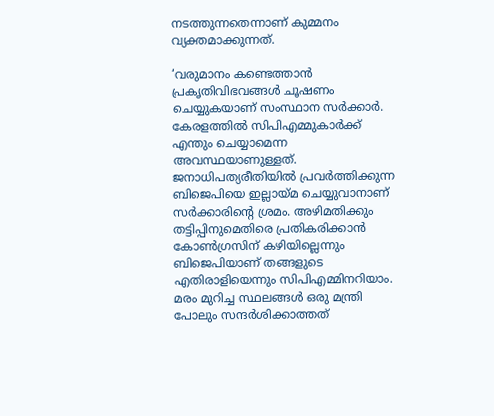നടത്തുന്നതെന്നാണ് കുമ്മനം വ്യക്തമാക്കുന്നത്.

‘വരുമാനം കണ്ടെത്താന്‍ പ്രകൃതിവിഭവങ്ങള്‍ ചൂഷണം ചെയ്യുകയാണ് സംസ്ഥാന സര്‍ക്കാര്‍. കേരളത്തില്‍ സിപിഎമ്മുകാര്‍ക്ക് എന്തും ചെയ്യാമെന്ന അവസ്ഥയാണുള്ളത്. ജനാധിപത്യരീതിയില്‍ പ്രവര്‍ത്തിക്കുന്ന ബിജെപിയെ ഇല്ലായ്മ ചെയ്യുവാനാണ് സര്‍ക്കാരിന്റെ ശ്രമം. അഴിമതിക്കും തട്ടിപ്പിനുമെതിരെ പ്രതികരിക്കാന്‍ കോണ്‍ഗ്രസിന് കഴിയില്ലെന്നും ബിജെപിയാണ് തങ്ങളുടെ എതിരാളിയെന്നും സിപിഎമ്മിനറിയാം. മരം മുറിച്ച സ്ഥലങ്ങള്‍ ഒരു മന്ത്രി പോലും സന്ദര്‍ശിക്കാത്തത്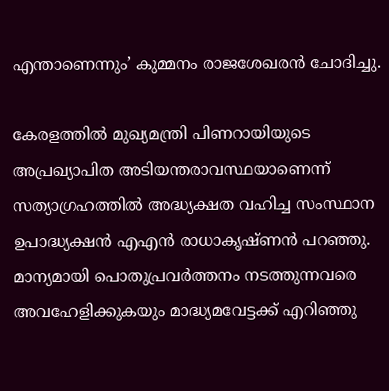എന്താണെന്നും’ കുമ്മനം രാജശേഖരന്‍ ചോദിച്ചു.

കേരളത്തില്‍ മുഖ്യമന്ത്രി പിണറായിയുടെ അപ്രഖ്യാപിത അടിയന്തരാവസ്ഥയാണെന്ന് സത്യാഗ്രഹത്തില്‍ അദ്ധ്യക്ഷത വഹിച്ച സംസ്ഥാന ഉപാദ്ധ്യക്ഷന്‍ എഎന്‍ രാധാകൃഷ്ണന്‍ പറഞ്ഞു. മാന്യമായി പൊതുപ്രവര്‍ത്തനം നടത്തുന്നവരെ അവഹേളിക്കുകയും മാദ്ധ്യമവേട്ടക്ക് എറിഞ്ഞു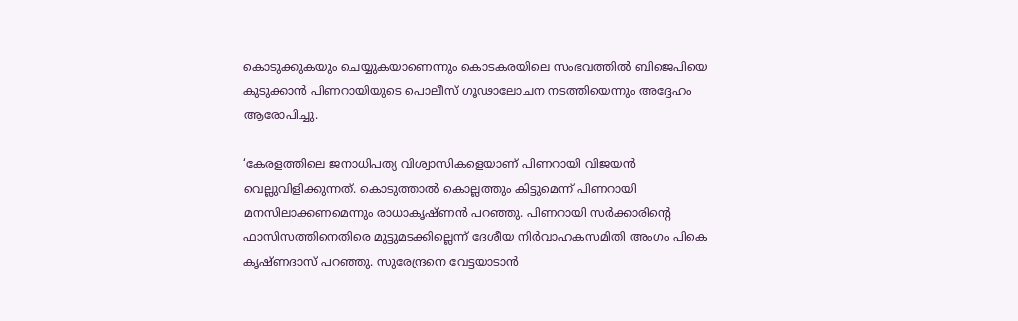കൊടുക്കുകയും ചെയ്യുകയാണെന്നും കൊടകരയിലെ സംഭവത്തില്‍ ബിജെപിയെ കുടുക്കാന്‍ പിണറായിയുടെ പൊലീസ് ഗൂഢാലോചന നടത്തിയെന്നും അദ്ദേഹം ആരോപിച്ചു.

‘കേരളത്തിലെ ജനാധിപത്യ വിശ്വാസികളെയാണ് പിണറായി വിജയന്‍ വെല്ലുവിളിക്കുന്നത്. കൊടുത്താല്‍ കൊല്ലത്തും കിട്ടുമെന്ന് പിണറായി മനസിലാക്കണമെന്നും രാധാകൃഷ്ണന്‍ പറഞ്ഞു. പിണറായി സര്‍ക്കാരിന്റെ ഫാസിസത്തിനെതിരെ മുട്ടുമടക്കില്ലെന്ന് ദേശീയ നിര്‍വാഹകസമിതി അംഗം പികെ കൃഷ്ണദാസ് പറഞ്ഞു. സുരേന്ദ്രനെ വേട്ടയാടാന്‍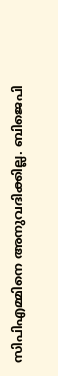സിപിഎമ്മിനെ അനുവദിക്കില്ല. ബിജെപി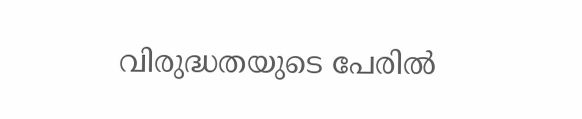വിരുദ്ധതയുടെ പേരില്‍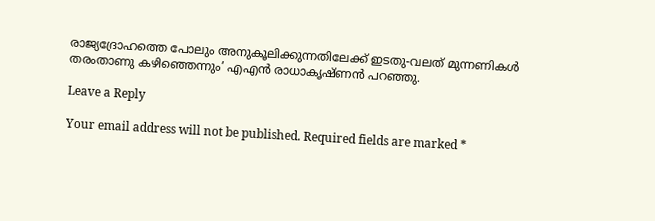രാജ്യദ്രോഹത്തെ പോലും അനുകൂലിക്കുന്നതിലേക്ക് ഇടതു-വലത് മുന്നണികള്‍ തരംതാണു കഴിഞ്ഞെന്നും’ എഎന്‍ രാധാകൃഷ്ണന്‍ പറഞ്ഞു.

Leave a Reply

Your email address will not be published. Required fields are marked *